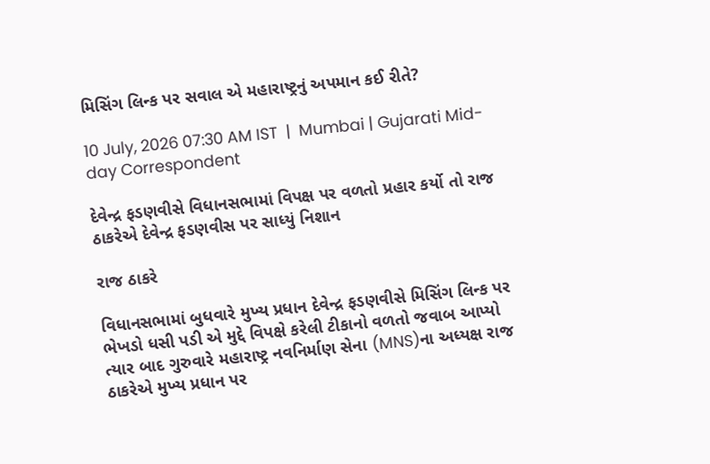મિસિંગ લિન્ક પર સવાલ એ મહારાષ્ટ્રનું અપમાન કઈ રીતે?

10 July, 2026 07:30 AM IST  |  Mumbai | Gujarati Mid-day Correspondent

દેવેન્દ્ર ફડણવીસે વિધાનસભામાં વિપક્ષ પર વળતો પ્રહાર કર્યો તો રાજ ઠાકરેએ દેવેન્દ્ર ફડણવીસ પર સાધ્યું નિશાન

રાજ ઠાકરે

વિધાનસભામાં બુધવારે મુખ્ય પ્રધાન દેવેન્દ્ર ફડણવીસે મિસિંગ લિન્ક પર ભેખડો ધસી પડી એ મુદ્દે વિપક્ષે કરેલી ટીકાનો વળતો જવાબ આપ્યો ત્યાર બાદ ગુરુવારે મહારાષ્ટ્ર નવનિર્માણ સેના (MNS)ના અધ્યક્ષ રાજ ઠાકરેએ મુખ્ય પ્રધાન પર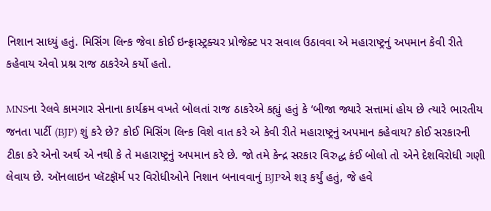નિશાન સાધ્યું હતું. મિસિંગ લિન્ક જેવા કોઈ ઇન્ફ્રાસ્ટ્રક્ચર પ્રોજેક્ટ પર સવાલ ઉઠાવવા એ મહારાષ્ટ્રનું અપમાન કેવી રીતે કહેવાય એવો પ્રશ્ન રાજ ઠાકરેએ કર્યો હતો.

MNSના રેલવે કામગાર સેનાના કાર્યક્રમ વખતે બોલતાં રાજ ઠાકરેએ કહ્યું હતું કે ‘બીજા જ્યારે સત્તામાં હોય છે ત્યારે ભારતીય જનતા પાર્ટી (BJP) શું કરે છે? કોઈ મિસિંગ લિન્ક વિશે વાત કરે એ કેવી રીતે મહારાષ્ટ્રનું અપમાન કહેવાય? કોઈ સરકારની ટીકા કરે એનો અર્થ એ નથી કે તે મહારાષ્ટ્રનું અપમાન કરે છે. જો તમે કેન્દ્ર સરકાર વિરુદ્ધ કંઈ બોલો તો એને દેશવિરોધી ગણી લેવાય છે. ઑનલાઇન પ્લૅટફૉર્મ પર વિરોધીઓને નિશાન બનાવવાનું BJPએ શરૂ કર્યું હતું, જે હવે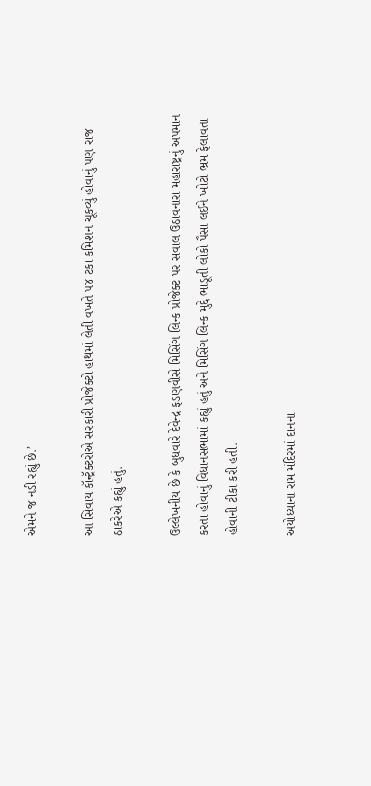એમને જ નડી રહ્યું છે.’

આ સિવાય કૉન્ટ્રૅક્ટરોએ સરકારી પ્રોજેક્ટો હાથમાં લેતી વખતે ૫૪ ટકા કમિશન ચૂકવ્યું હોવાનું પણ રાજ ઠાકરેએ કહ્યું હતું.

ઉલ્લેખનીય છે કે બુધવારે દેવેન્દ્ર ફડણવીસે મિસિંગ લિન્ક પ્રોજેક્ટ પર સવાલ ઉઠાવનારા મહારાષ્ટ્રનું અપમાન કરતા હોવાનું વિધાનસભામાં કહ્યું હતું અને મિસિંગ લિન્ક મુદ્દે ભાડૂતી લોકો પૈસા લઈને ખોટો ભ્રમ ફેલાવતા હોવાની ટીકા કરી હતી.

અયોધ્યાના રામ મંદિરમાં દાનના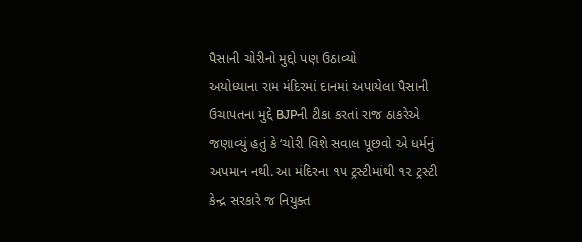પૈસાની ચોરીનો મુદ્દો પણ ઉઠાવ્યો
અયોધ્યાના રામ મંદિરમાં દાનમાં અપાયેલા પૈસાની ઉચાપતના મુદ્દે BJPની ટીકા કરતાં રાજ ઠાકરેએ જણાવ્યું હતું કે ‘ચોરી વિશે સવાલ પૂછવો એ ધર્મનું અપમાન નથી. આ મંદિરના ૧૫ ટ્રસ્ટીમાંથી ૧૨ ટ્રસ્ટી કેન્દ્ર સરકારે જ નિયુક્ત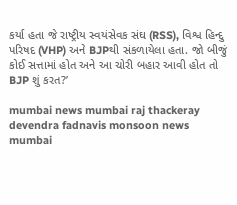કર્યા હતા જે રાષ્ટ્રીય સ્વયંસેવક સંઘ (RSS), વિશ્વ હિન્દુ પરિષદ (VHP) અને BJPથી સંકળાયેલા હતા. જો બીજું કોઈ સત્તામાં હોત અને આ ચોરી બહાર આવી હોત તો BJP શું કરત?’

mumbai news mumbai raj thackeray devendra fadnavis monsoon news mumbai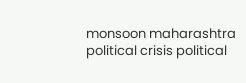monsoon maharashtra political crisis political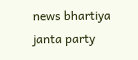news bhartiya janta party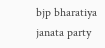bjp bharatiya janata party